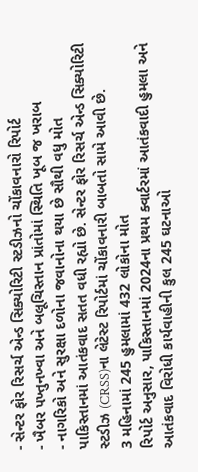- સેન્ટર ફોર રિસર્ચ એન્ડ સિક્યોરિટી સ્ટડીઝનો ચોંકાવનારો રિપોર્ટ
- ખૈબર પખ્તુનખ્વા અને બલૂચિસ્તાન પ્રાંતોમાં સ્થિતિ ખૂબ જ ખરાબ
- નાગરિકો અને સુરક્ષા દળોના જવાનોના થયા છે સૌથી વધુ મોત
પાકિસ્તાનમાં આતંકવાદ સતત વધી રહ્યો છે. સેન્ટર ફોર રિસર્ચ એન્ડ સિક્યોરિટી સ્ટડીઝ (CRSS)ના લેટેસ્ટ રિપોર્ટમાં ચોંકાવનારી બાબતો સામે આવી છે.
3 મહિનામાં 245 હુમલામાં 432 લોકોના મોત
રિપોર્ટ અનુસાર, પાકિસ્તાનમાં 2024ના પ્રથમ ક્વાર્ટરમાં આતંકવાદી હુમલા અને આતંકવાદ વિરોધી કાર્યવાહીની કુલ 245 ઘટનાઓ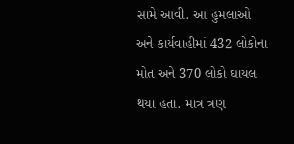સામે આવી. આ હુમલાઓ અને કાર્યવાહીમાં 432 લોકોના મોત અને 370 લોકો ઘાયલ થયા હતા. માત્ર ત્રણ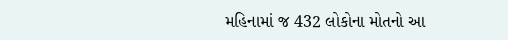મહિનામાં જ 432 લોકોના મોતનો આ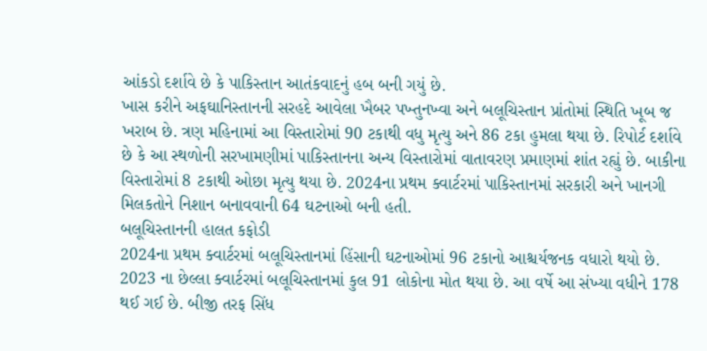આંકડો દર્શાવે છે કે પાકિસ્તાન આતંકવાદનું હબ બની ગયું છે.
ખાસ કરીને અફઘાનિસ્તાનની સરહદે આવેલા ખૈબર પખ્તુનખ્વા અને બલૂચિસ્તાન પ્રાંતોમાં સ્થિતિ ખૂબ જ ખરાબ છે. ત્રણ મહિનામાં આ વિસ્તારોમાં 90 ટકાથી વધુ મૃત્યુ અને 86 ટકા હુમલા થયા છે. રિપોર્ટ દર્શાવે છે કે આ સ્થળોની સરખામણીમાં પાકિસ્તાનના અન્ય વિસ્તારોમાં વાતાવરણ પ્રમાણમાં શાંત રહ્યું છે. બાકીના વિસ્તારોમાં 8 ટકાથી ઓછા મૃત્યુ થયા છે. 2024ના પ્રથમ ક્વાર્ટરમાં પાકિસ્તાનમાં સરકારી અને ખાનગી મિલકતોને નિશાન બનાવવાની 64 ઘટનાઓ બની હતી.
બલૂચિસ્તાનની હાલત કફોડી
2024ના પ્રથમ ક્વાર્ટરમાં બલૂચિસ્તાનમાં હિંસાની ઘટનાઓમાં 96 ટકાનો આશ્ચર્યજનક વધારો થયો છે. 2023 ના છેલ્લા ક્વાર્ટરમાં બલૂચિસ્તાનમાં કુલ 91 લોકોના મોત થયા છે. આ વર્ષે આ સંખ્યા વધીને 178 થઈ ગઈ છે. બીજી તરફ સિંધ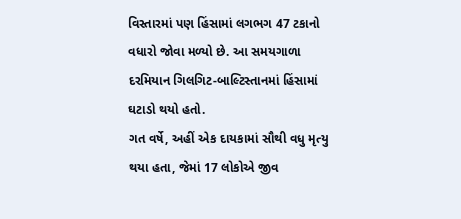વિસ્તારમાં પણ હિંસામાં લગભગ 47 ટકાનો વધારો જોવા મળ્યો છે. આ સમયગાળા દરમિયાન ગિલગિટ-બાલ્ટિસ્તાનમાં હિંસામાં ઘટાડો થયો હતો.
ગત વર્ષે, અહીં એક દાયકામાં સૌથી વધુ મૃત્યુ થયા હતા, જેમાં 17 લોકોએ જીવ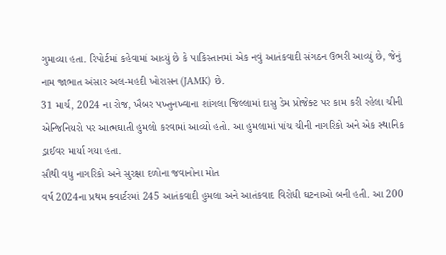ગુમાવ્યા હતા. રિપોર્ટમાં કહેવામાં આવ્યું છે કે પાકિસ્તાનમાં એક નવું આતંકવાદી સંગઠન ઉભરી આવ્યું છે, જેનું નામ જાભાત અંસાર અલ-મહદી ખોરાસન (JAMK) છે.
31 માર્ચ, 2024 ના રોજ, ખૈબર પખ્તુનખ્વાના શાંગલા જિલ્લામાં દાસુ ડેમ પ્રોજેક્ટ પર કામ કરી રહેલા ચીની એન્જિનિયરો પર આત્મઘાતી હુમલો કરવામાં આવ્યો હતો. આ હુમલામાં પાંચ ચીની નાગરિકો અને એક સ્થાનિક ડ્રાઈવર માર્યા ગયા હતા.
સૌથી વધુ નાગરિકો અને સુરક્ષા દળોના જવાનોના મોત
વર્ષ 2024ના પ્રથમ ક્વાર્ટરમાં 245 આતંકવાદી હુમલા અને આતંકવાદ વિરોધી ઘટનાઓ બની હતી. આ 200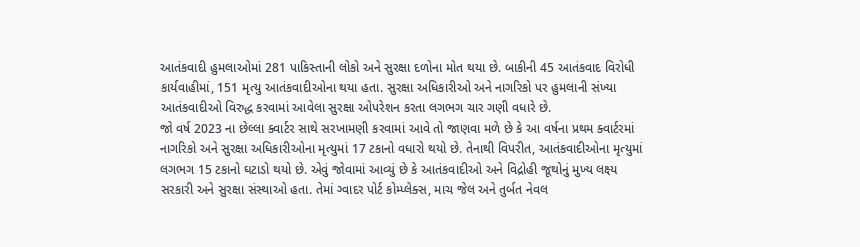આતંકવાદી હુમલાઓમાં 281 પાકિસ્તાની લોકો અને સુરક્ષા દળોના મોત થયા છે. બાકીની 45 આતંકવાદ વિરોધી કાર્યવાહીમાં, 151 મૃત્યુ આતંકવાદીઓના થયા હતા. સુરક્ષા અધિકારીઓ અને નાગરિકો પર હુમલાની સંખ્યા આતંકવાદીઓ વિરુદ્ધ કરવામાં આવેલા સુરક્ષા ઓપરેશન કરતા લગભગ ચાર ગણી વધારે છે.
જો વર્ષ 2023 ના છેલ્લા ક્વાર્ટર સાથે સરખામણી કરવામાં આવે તો જાણવા મળે છે કે આ વર્ષના પ્રથમ ક્વાર્ટરમાં નાગરિકો અને સુરક્ષા અધિકારીઓના મૃત્યુમાં 17 ટકાનો વધારો થયો છે. તેનાથી વિપરીત, આતંકવાદીઓના મૃત્યુમાં લગભગ 15 ટકાનો ઘટાડો થયો છે. એવું જોવામાં આવ્યું છે કે આતંકવાદીઓ અને વિદ્રોહી જૂથોનું મુખ્ય લક્ષ્ય સરકારી અને સુરક્ષા સંસ્થાઓ હતા. તેમાં ગ્વાદર પોર્ટ કોમ્પ્લેક્સ, માચ જેલ અને તુર્બત નેવલ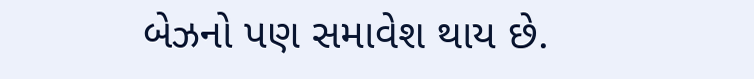બેઝનો પણ સમાવેશ થાય છે.